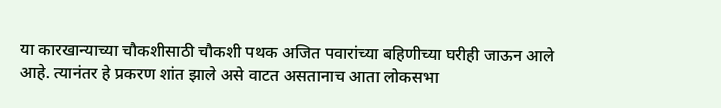या कारखान्याच्या चौकशीसाठी चौकशी पथक अजित पवारांच्या बहिणीच्या घरीही जाऊन आले आहे. त्यानंतर हे प्रकरण शांत झाले असे वाटत असतानाच आता लोकसभा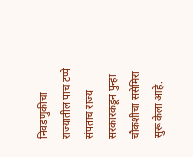निवडणुकीचा राज्यातील पाच टप्पे संपताच राज्य सरकारकडून पुन्हा चौकशीचा ससेमिरा सुरू केला आहे.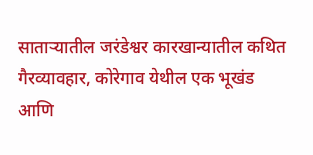साताऱ्यातील जरंडेश्वर कारखान्यातील कथित गैरव्यावहार, कोरेगाव येथील एक भूखंड आणि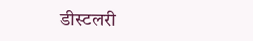डीस्टलरी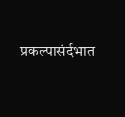प्रकल्पासंर्दभात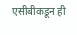एसीबीकडून ही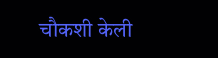चौकशी केली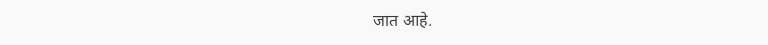जात आहे.